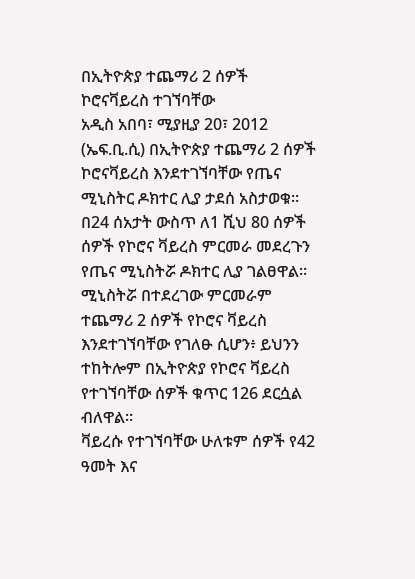በኢትዮጵያ ተጨማሪ 2 ሰዎች ኮሮናቫይረስ ተገኘባቸው
አዲስ አበባ፣ ሚያዚያ 20፣ 2012 (ኤፍ.ቢ.ሲ) በኢትዮጵያ ተጨማሪ 2 ሰዎች ኮሮናቫይረስ እንደተገኘባቸው የጤና ሚኒስትር ዶክተር ሊያ ታደሰ አስታወቁ።
በ24 ሰአታት ውስጥ ለ1 ሺህ 80 ሰዎች ሰዎች የኮሮና ቫይረስ ምርመራ መደረጉን የጤና ሚኒስትሯ ዶክተር ሊያ ገልፀዋል።
ሚኒስትሯ በተደረገው ምርመራም ተጨማሪ 2 ሰዎች የኮሮና ቫይረስ እንደተገኘባቸው የገለፁ ሲሆን፥ ይህንን ተከትሎም በኢትዮጵያ የኮሮና ቫይረስ የተገኘባቸው ሰዎች ቁጥር 126 ደርሷል ብለዋል።
ቫይረሱ የተገኘባቸው ሁለቱም ሰዎች የ42 ዓመት እና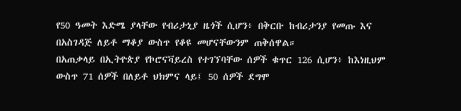የ50 ዓመት እድሜ ያላቸው የብሪታኒያ ዜጎች ሲሆን፥ በቅርቡ ከብሪታንያ የመጡ እና በአስገዳጅ ለይቶ ማቆያ ውስጥ የቆዩ መሆናቸውንም ጠቅሰዋል።
በአጠቃላይ በኢትዮጵያ የኮሮናቫይረስ የተገኘባቸው ሰዎች ቁጥር 126 ሲሆን፥ ከእነዚህም ውስጥ 71 ሰዎች በለይቶ ህክምና ላይ፤ 50 ሰዎች ደግሞ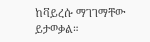ከቫይረሱ ማገገማቸው ይታወቃል።